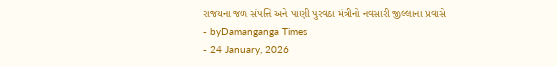રાજયના જળ સંપત્તિ અને પાણી પુરવઠા મંત્રીનો નવસારી જીલ્લાના પ્રવાસે
- byDamanganga Times
- 24 January, 2026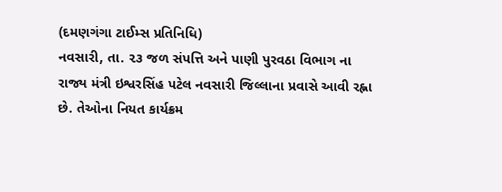(દમણગંગા ટાઈમ્સ પ્રતિનિધિ)
નવસારી, તા. ૨૩ જળ સંપત્તિ અને પાણી પુરવઠા વિભાગ ના રાજ્ય મંત્રી ઇશ્વરસિંહ પટેલ નવસારી જિલ્લાના પ્રવાસે આવી રહ્ના છે. તેઓના નિયત કાર્યક્રમ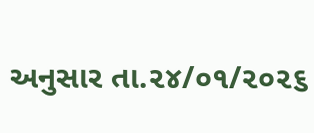અનુસાર તા.૨૪/૦૧/૨૦૨૬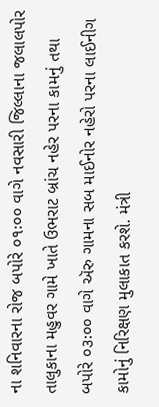ના શનિવારના રોજ બપોરે ૦૧ઃ૦૦ વાગે નવસારી જિલ્લાના જલાલપોર તાલુકાના મહુવર ગામે ખાતે ઉભરાટ બ્રાંચ નહેર પરના કામનું તથા બપોરે ૦૩ઃ૦૦ વાગે ઍરુ ગામના સબ માઈનોર નહેરો પરના લાઈનીગ કામોનું નિરિક્ષણ મુલાકાત કરશે. મંત્રી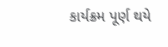કાર્યક્રમ પૂર્ણ થયે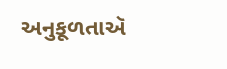અનુકૂળતાઍ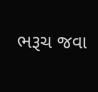ભરૂચ જવા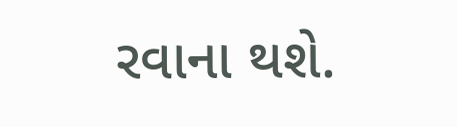રવાના થશે.